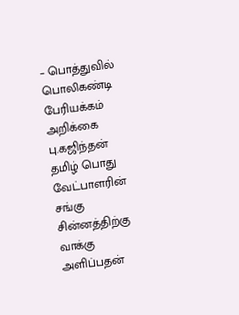– பொத்துவில் பொலிகண்டி பேரியக்கம் அறிக்கை பு.கஜிந்தன் தமிழ் பொது வேட்பாளரின் சங்கு சின்னத்திற்கு வாக்கு அளிப்பதன்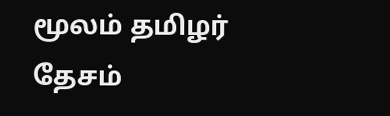மூலம் தமிழர் தேசம்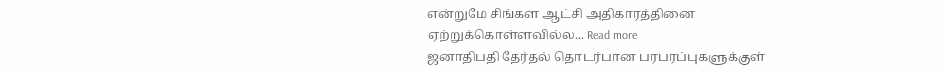என்றுமே சிங்கள ஆட்சி அதிகாரத்தினை ஏற்றுக்கொள்ளவில்ல... Read more
ஜனாதிபதி தேர்தல் தொடர்பான பரபரப்புகளுக்குள்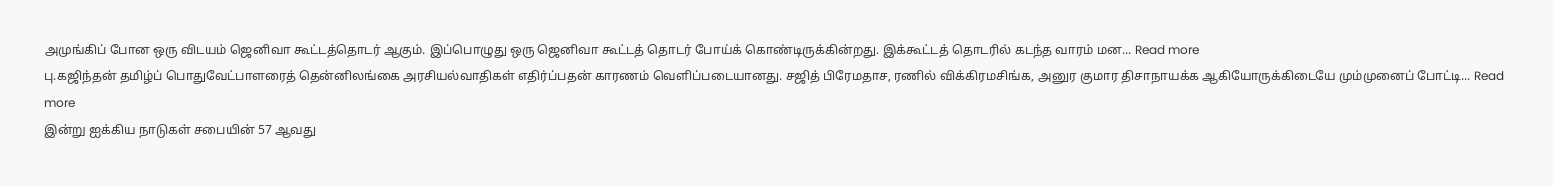அமுங்கிப் போன ஒரு விடயம் ஜெனிவா கூட்டத்தொடர் ஆகும். இப்பொழுது ஒரு ஜெனிவா கூட்டத் தொடர் போய்க் கொண்டிருக்கின்றது. இக்கூட்டத் தொடரில் கடந்த வாரம் மன... Read more
பு.கஜிந்தன் தமிழ்ப் பொதுவேட்பாளரைத் தென்னிலங்கை அரசியல்வாதிகள் எதிர்ப்பதன் காரணம் வெளிப்படையானது. சஜித் பிரேமதாச, ரணில் விக்கிரமசிங்க, அனுர குமார திசாநாயக்க ஆகியோருக்கிடையே மும்முனைப் போட்டி... Read more
இன்று ஐக்கிய நாடுகள் சபையின் 57 ஆவது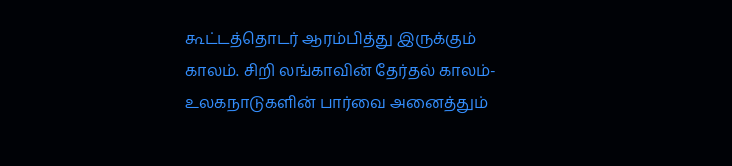கூட்டத்தொடர் ஆரம்பித்து இருக்கும் காலம். சிறி லங்காவின் தேர்தல் காலம்-உலகநாடுகளின் பார்வை அனைத்தும்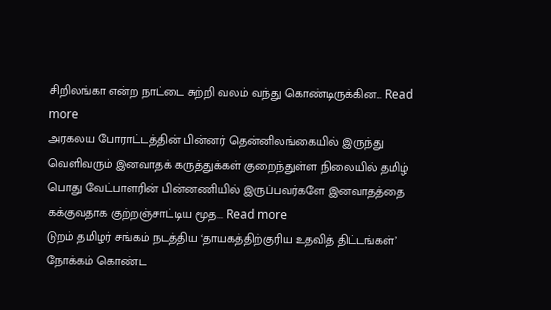சிறிலங்கா என்ற நாட்டை சுற்றி வலம் வந்து கொண்டிருக்கின... Read more
அரகலய போராட்டத்தின் பின்னர் தென்னிலங்கையில் இருந்து வெளிவரும் இனவாதக் கருத்துக்கள் குறைந்துள்ள நிலையில் தமிழ் பொது வேட்பாளரின் பின்னணியில் இருப்பவர்களே இனவாதத்தை கக்குவதாக குற்றஞ்சாட்டிய மூத... Read more
டுறம் தமிழர் சங்கம் நடத்திய ‘தாயகத்திற்குரிய உதவித் திட்டங்கள்’ நோக்கம் கொண்ட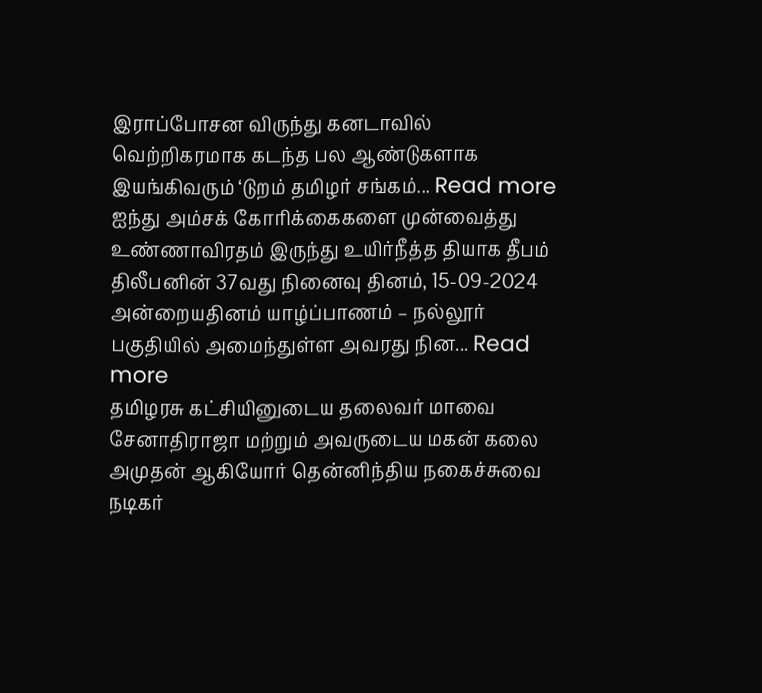இராப்போசன விருந்து கனடாவில் வெற்றிகரமாக கடந்த பல ஆண்டுகளாக இயங்கிவரும் ‘டுறம் தமிழர் சங்கம்... Read more
ஐந்து அம்சக் கோரிக்கைகளை முன்வைத்து உண்ணாவிரதம் இருந்து உயிர்நீத்த தியாக தீபம் திலீபனின் 37வது நினைவு தினம், 15-09-2024 அன்றையதினம் யாழ்ப்பாணம் – நல்லூர் பகுதியில் அமைந்துள்ள அவரது நின... Read more
தமிழரசு கட்சியினுடைய தலைவர் மாவை சேனாதிராஜா மற்றும் அவருடைய மகன் கலை அமுதன் ஆகியோர் தென்னிந்திய நகைச்சுவை நடிகர்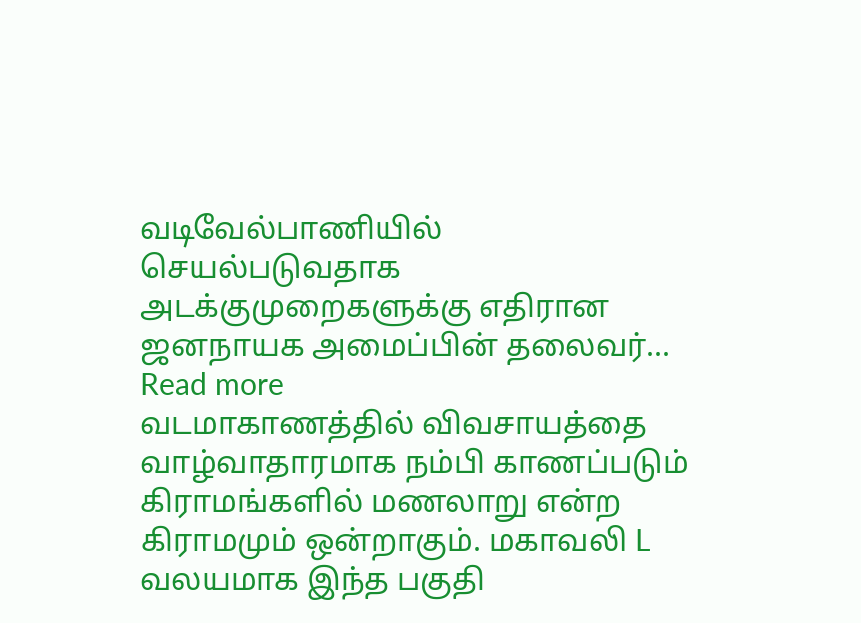வடிவேல்பாணியில் செயல்படுவதாக அடக்குமுறைகளுக்கு எதிரான ஜனநாயக அமைப்பின் தலைவர்... Read more
வடமாகாணத்தில் விவசாயத்தை வாழ்வாதாரமாக நம்பி காணப்படும் கிராமங்களில் மணலாறு என்ற கிராமமும் ஒன்றாகும். மகாவலி L வலயமாக இந்த பகுதி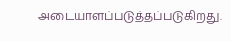அடையாளப்படுத்தப்படுகிறது.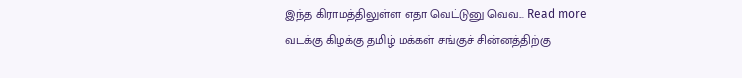இந்த கிராமத்திலுள்ள எதா வெட்டுனு வெவ... Read more
வடக்கு கிழக்கு தமிழ் மக்கள் சங்குச் சின்னத்திற்கு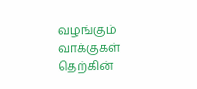வழங்கும் வாக்குகள் தெற்கின்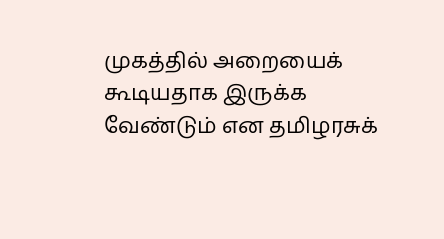முகத்தில் அறையைக் கூடியதாக இருக்க வேண்டும் என தமிழரசுக்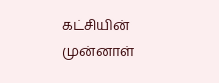கட்சியின் முன்னாள்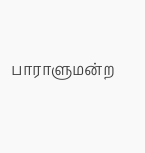பாராளுமன்ற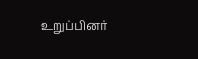உறுப்பினர்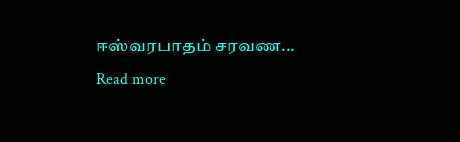ஈஸ்வரபாதம் சரவண... Read more